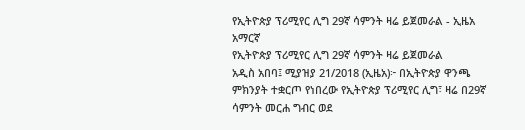የኢትዮጵያ ፕሪሚየር ሊግ 29ኛ ሳምንት ዛሬ ይጀመራል - ኢዜአ አማርኛ
የኢትዮጵያ ፕሪሚየር ሊግ 29ኛ ሳምንት ዛሬ ይጀመራል
አዲስ አበባ፤ ሚያዝያ 21/2018 (ኢዜአ)፦ በኢትዮጵያ ዋንጫ ምክንያት ተቋርጦ የነበረው የኢትዮጵያ ፕሪሚየር ሊግ፣ ዛሬ በ29ኛ ሳምንት መርሐ ግብር ወደ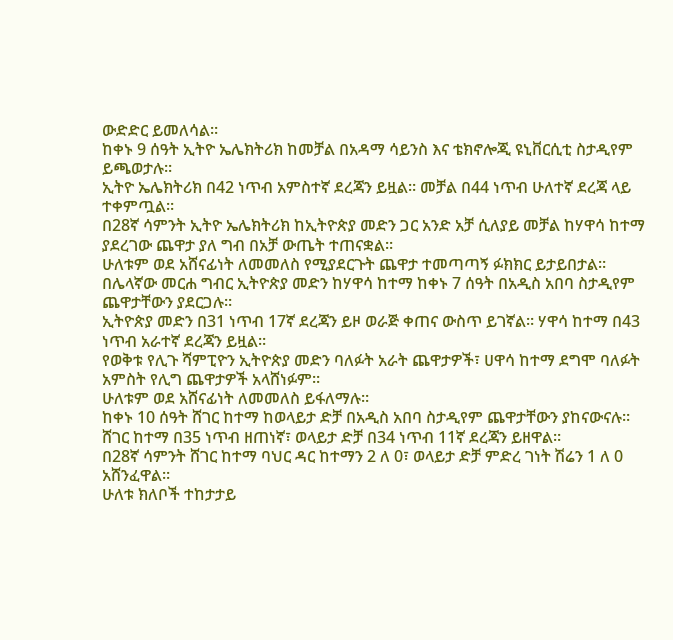ውድድር ይመለሳል።
ከቀኑ 9 ሰዓት ኢትዮ ኤሌክትሪክ ከመቻል በአዳማ ሳይንስ እና ቴክኖሎጂ ዩኒቨርሲቲ ስታዲየም ይጫወታሉ።
ኢትዮ ኤሌክትሪክ በ42 ነጥብ አምስተኛ ደረጃን ይዟል። መቻል በ44 ነጥብ ሁለተኛ ደረጃ ላይ ተቀምጧል።
በ28ኛ ሳምንት ኢትዮ ኤሌክትሪክ ከኢትዮጵያ መድን ጋር አንድ አቻ ሲለያይ መቻል ከሃዋሳ ከተማ ያደረገው ጨዋታ ያለ ግብ በአቻ ውጤት ተጠናቋል።
ሁለቱም ወደ አሸናፊነት ለመመለስ የሚያደርጉት ጨዋታ ተመጣጣኝ ፉክክር ይታይበታል።
በሌላኛው መርሐ ግብር ኢትዮጵያ መድን ከሃዋሳ ከተማ ከቀኑ 7 ሰዓት በአዲስ አበባ ስታዲየም ጨዋታቸውን ያደርጋሉ።
ኢትዮጵያ መድን በ31 ነጥብ 17ኛ ደረጃን ይዞ ወራጅ ቀጠና ውስጥ ይገኛል። ሃዋሳ ከተማ በ43 ነጥብ አራተኛ ደረጃን ይዟል።
የወቅቱ የሊጉ ሻምፒዮን ኢትዮጵያ መድን ባለፉት አራት ጨዋታዎች፣ ሀዋሳ ከተማ ደግሞ ባለፉት አምስት የሊግ ጨዋታዎች አላሸነፉም።
ሁለቱም ወደ አሸናፊነት ለመመለስ ይፋለማሉ።
ከቀኑ 10 ሰዓት ሸገር ከተማ ከወላይታ ድቻ በአዲስ አበባ ስታዲየም ጨዋታቸውን ያከናውናሉ።
ሸገር ከተማ በ35 ነጥብ ዘጠነኛ፣ ወላይታ ድቻ በ34 ነጥብ 11ኛ ደረጃን ይዘዋል።
በ28ኛ ሳምንት ሸገር ከተማ ባህር ዳር ከተማን 2 ለ 0፣ ወላይታ ድቻ ምድረ ገነት ሽሬን 1 ለ 0 አሸንፈዋል።
ሁለቱ ክለቦች ተከታታይ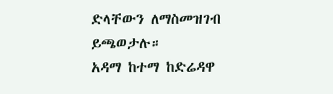ድላቸውን ለማስመዝገብ ይጫወታሉ።
አዳማ ከተማ ከድሬዳዋ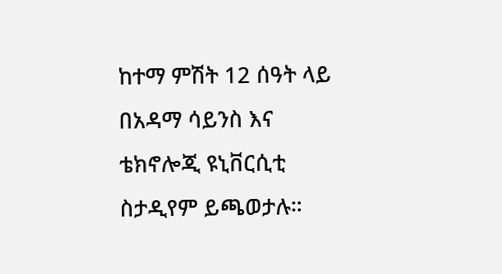ከተማ ምሽት 12 ሰዓት ላይ በአዳማ ሳይንስ እና ቴክኖሎጂ ዩኒቨርሲቲ ስታዲየም ይጫወታሉ።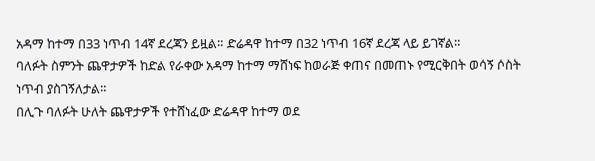አዳማ ከተማ በ33 ነጥብ 14ኛ ደረጃን ይዟል። ድሬዳዋ ከተማ በ32 ነጥብ 16ኛ ደረጃ ላይ ይገኛል።
ባለፉት ስምንት ጨዋታዎች ከድል የራቀው አዳማ ከተማ ማሸነፍ ከወራጅ ቀጠና በመጠኑ የሚርቅበት ወሳኝ ሶስት ነጥብ ያስገኝለታል።
በሊጉ ባለፉት ሁለት ጨዋታዎች የተሸነፈው ድሬዳዋ ከተማ ወደ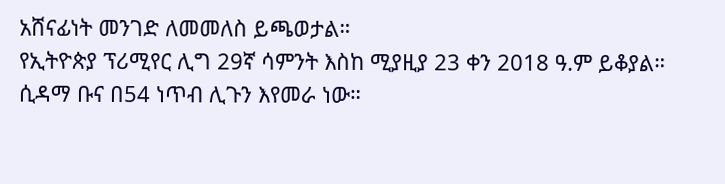አሸናፊነት መንገድ ለመመለስ ይጫወታል።
የኢትዮጵያ ፕሪሚየር ሊግ 29ኛ ሳምንት እስከ ሚያዚያ 23 ቀን 2018 ዓ.ም ይቆያል።
ሲዳማ ቡና በ54 ነጥብ ሊጉን እየመራ ነው።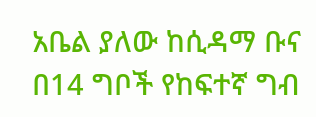አቤል ያለው ከሲዳማ ቡና በ14 ግቦች የከፍተኛ ግብ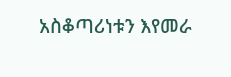አስቆጣሪነቱን እየመራ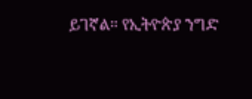ይገኛል። የኢትዮጵያ ንግድ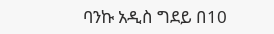ባንኩ አዲስ ግደይ በ10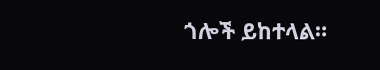ጎሎች ይከተላል።